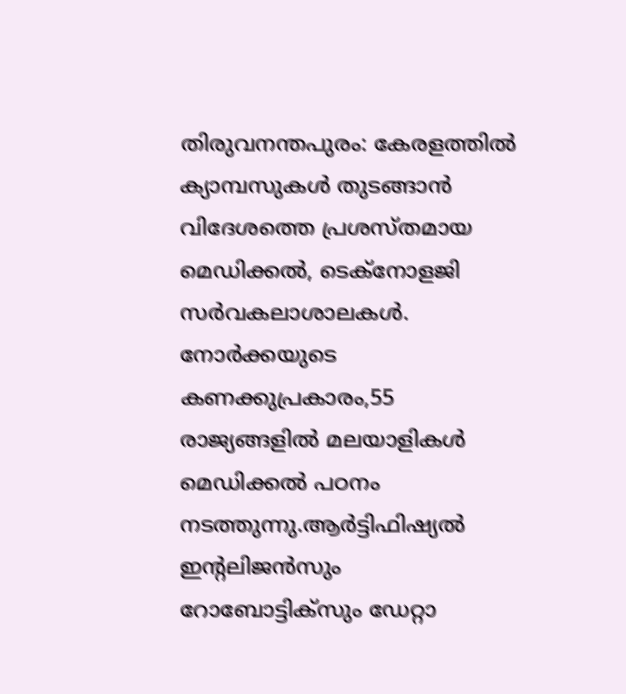തിരുവനന്തപുരം: കേരളത്തിൽ ക്യാമ്പസുകൾ തുടങ്ങാൻ വിദേശത്തെ പ്രശസ്തമായ മെഡിക്കൽ, ടെക്നോളജി സർവകലാശാലകൾ. നോർക്കയുടെ കണക്കുപ്രകാരം,55 രാജ്യങ്ങളിൽ മലയാളികൾ മെഡിക്കൽ പഠനം നടത്തുന്നു.ആർട്ടിഫിഷ്യൽ ഇന്റലിജൻസും റോബോട്ടിക്സും ഡേറ്റാ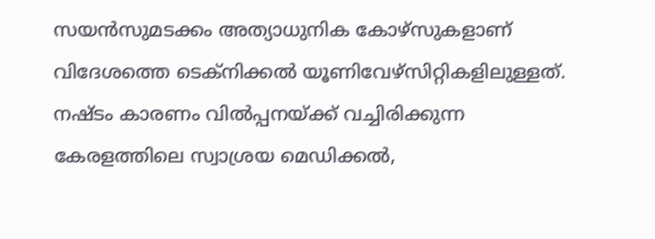സയൻസുമടക്കം അത്യാധുനിക കോഴ്സുകളാണ് വിദേശത്തെ ടെക്നിക്കൽ യൂണിവേഴ്സിറ്റികളിലുള്ളത്.
നഷ്ടം കാരണം വിൽപ്പനയ്ക്ക് വച്ചിരിക്കുന്ന കേരളത്തിലെ സ്വാശ്രയ മെഡിക്കൽ,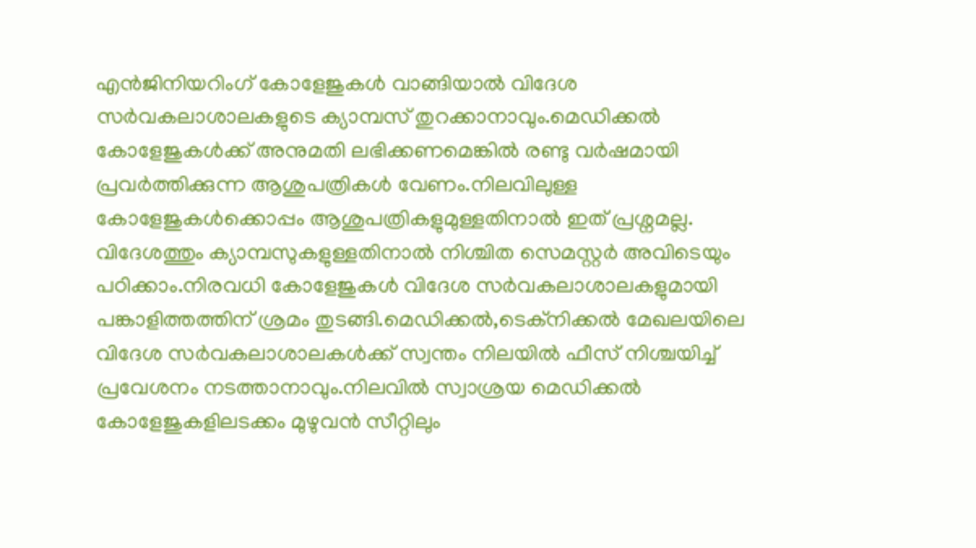എൻജിനിയറിംഗ് കോളേജുകൾ വാങ്ങിയാൽ വിദേശ സർവകലാശാലകളുടെ ക്യാമ്പസ് തുറക്കാനാവും.മെഡിക്കൽ കോളേജുകൾക്ക് അനുമതി ലഭിക്കണമെങ്കിൽ രണ്ടു വർഷമായി പ്രവർത്തിക്കുന്ന ആശുപത്രികൾ വേണം.നിലവിലുള്ള കോളേജുകൾക്കൊപ്പം ആശുപത്രികളുമുള്ളതിനാൽ ഇത് പ്രശ്നമല്ല. വിദേശത്തും ക്യാമ്പസുകളുള്ളതിനാൽ നിശ്ചിത സെമസ്റ്റർ അവിടെയും പഠിക്കാം.നിരവധി കോളേജുകൾ വിദേശ സർവകലാശാലകളുമായി പങ്കാളിത്തത്തിന് ശ്രമം തുടങ്ങി.മെഡിക്കൽ,ടെക്നിക്കൽ മേഖലയിലെ വിദേശ സർവകലാശാലകൾക്ക് സ്വന്തം നിലയിൽ ഫീസ് നിശ്ചയിച്ച് പ്രവേശനം നടത്താനാവും.നിലവിൽ സ്വാശ്രയ മെഡിക്കൽ കോളേജുകളിലടക്കം മുഴുവൻ സീറ്റിലും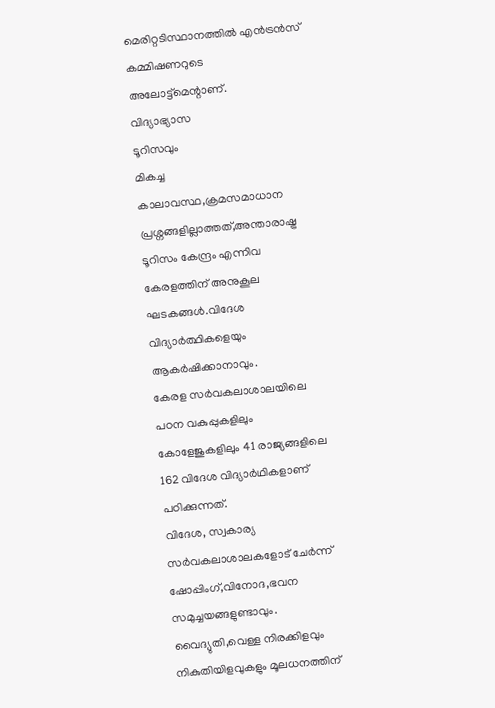മെരിറ്റടിസ്ഥാനത്തിൽ എൻട്രൻസ് കമ്മിഷണറുടെ അലോട്ട്മെന്റാണ്.
വിദ്യാഭ്യാസ
ടൂറിസവും
മികച്ച കാലാവസ്ഥ,ക്രമസമാധാന പ്രശ്നങ്ങളില്ലാത്തത്,അന്താരാഷ്ട്ര ടൂറിസം കേന്ദ്രം എന്നിവ കേരളത്തിന് അനുകൂല ഘടകങ്ങൾ.വിദേശ വിദ്യാർത്ഥികളെയും ആകർഷിക്കാനാവും.
കേരള സർവകലാശാലയിലെ പഠന വകുപ്പുകളിലും കോളേജുകളിലും 41 രാജ്യങ്ങളിലെ 162 വിദേശ വിദ്യാർഥികളാണ് പഠിക്കുന്നത്.
വിദേശ, സ്വകാര്യ സർവകലാശാലകളോട് ചേർന്ന് ഷോപ്പിംഗ്,വിനോദ,ഭവന സമുച്ചയങ്ങളുണ്ടാവും. വൈദ്യുതി,വെള്ള നിരക്കിളവും നികുതിയിളവുകളും മൂലധനത്തിന്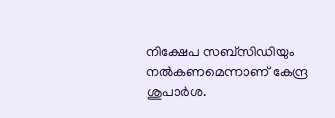നിക്ഷേപ സബ്സിഡിയും നൽകണമെന്നാണ് കേന്ദ്ര ശുപാർശ.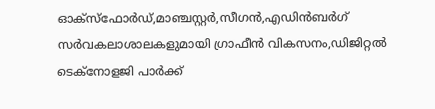ഓക്സ്ഫോർഡ്,മാഞ്ചസ്റ്റർ,സീഗൻ,എഡിൻബർഗ് സർവകലാശാലകളുമായി ഗ്രാഫീൻ വികസനം,ഡിജിറ്റൽ ടെക്നോളജി പാർക്ക്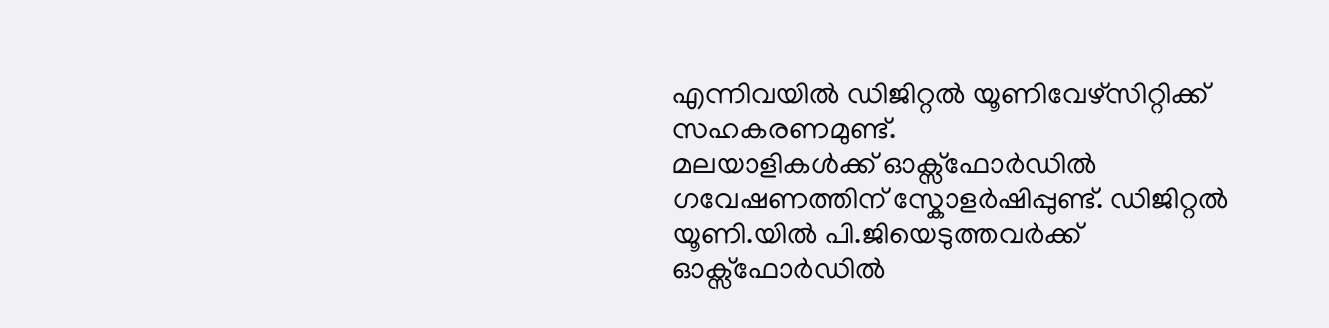എന്നിവയിൽ ഡിജിറ്റൽ യൂണിവേഴ്സിറ്റിക്ക് സഹകരണമുണ്ട്.
മലയാളികൾക്ക് ഓക്സ്ഫോർഡിൽ ഗവേഷണത്തിന് സ്കോളർഷിപ്പുണ്ട്. ഡിജിറ്റൽ യൂണി.യിൽ പി.ജിയെടുത്തവർക്ക് ഓക്സ്ഫോർഡിൽ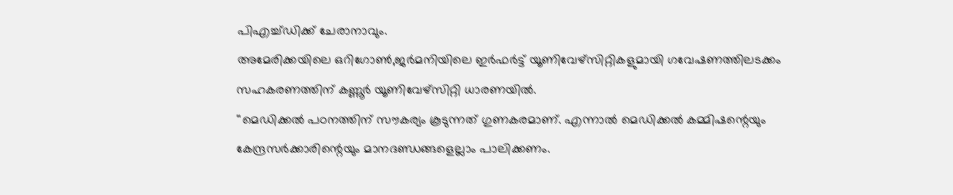പിഎച്ച്ഡിക്ക് ചേരാനാവും.
അമേരിക്കയിലെ ഒറിഗോൺ,ജർമനിയിലെ ഇർഫർട്ട് യൂണിവേഴ്സിറ്റികളുമായി ഗവേഷണത്തിലടക്കം സഹകരണത്തിന് കണ്ണൂർ യൂണിവേഴ്സിറ്റി ധാരണയിൽ.
''മെഡിക്കൽ പഠനത്തിന് സൗകര്യം കൂടുന്നത് ഗുണകരമാണ്. എന്നാൽ മെഡിക്കൽ കമ്മിഷന്റെയും കേന്ദ്രസർക്കാരിന്റെയും മാനദണ്ഡങ്ങളെല്ലാം പാലിക്കണം.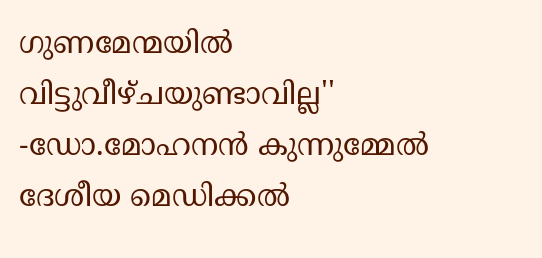ഗുണമേന്മയിൽ വിട്ടുവീഴ്ചയുണ്ടാവില്ല''
-ഡോ.മോഹനൻ കുന്നുമ്മേൽ
ദേശീയ മെഡിക്കൽ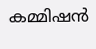കമ്മിഷൻ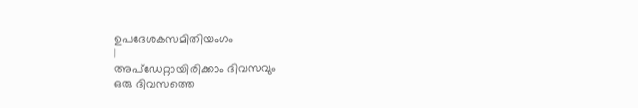ഉപദേശകസമിതിയംഗം
|
അപ്ഡേറ്റായിരിക്കാം ദിവസവും
ഒരു ദിവസത്തെ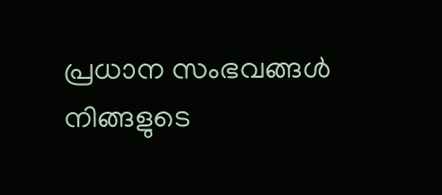പ്രധാന സംഭവങ്ങൾ നിങ്ങളുടെ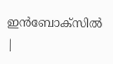ഇൻബോക്സിൽ |